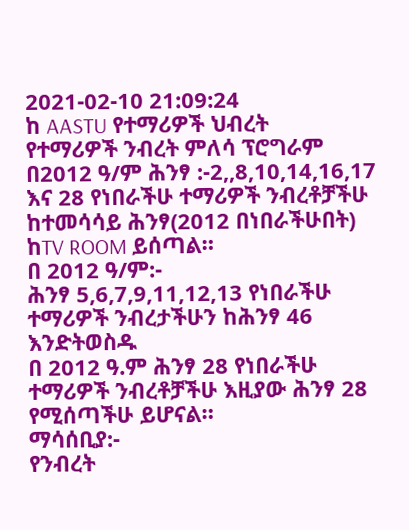2021-02-10 21:09:24
ከ AASTU የተማሪዎች ህብረት
የተማሪዎች ንብረት ምለሳ ፕሮግራም
በ2012 ዓ/ም ሕንፃ :-2,,8,10,14,16,17 እና 28 የነበራችሁ ተማሪዎች ንብረቶቻችሁ ከተመሳሳይ ሕንፃ(2012 በነበራችሁበት) ከTV ROOM ይሰጣል።
በ 2012 ዓ/ም:-
ሕንፃ 5,6,7,9,11,12,13 የነበራችሁ ተማሪዎች ንብረታችሁን ከሕንፃ 46 እንድትወስዱ
በ 2012 ዓ.ም ሕንፃ 28 የነበራችሁ ተማሪዎች ንብረቶቻችሁ እዚያው ሕንፃ 28 የሚሰጣችሁ ይሆናል።
ማሳሰቢያ:-
የንብረት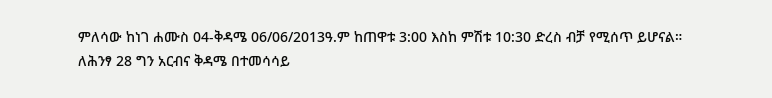ምለሳው ከነገ ሐሙስ 04-ቅዳሜ 06/06/2013ዓ.ም ከጠዋቱ 3:00 እስከ ምሽቱ 10:30 ድረስ ብቻ የሚሰጥ ይሆናል።
ለሕንፃ 28 ግን አርብና ቅዳሜ በተመሳሳይ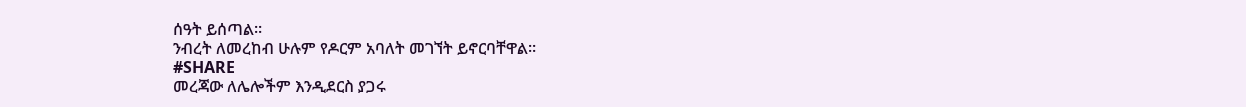ሰዓት ይሰጣል።
ንብረት ለመረከብ ሁሉም የዶርም አባለት መገኘት ይኖርባቸዋል።
#SHARE
መረጃው ለሌሎችም እንዲደርስ ያጋሩ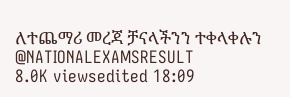ለተጨማሪ መረጃ ቻናላችንን ተቀላቀሉን
@NATIONALEXAMSRESULT
8.0K viewsedited 18:09